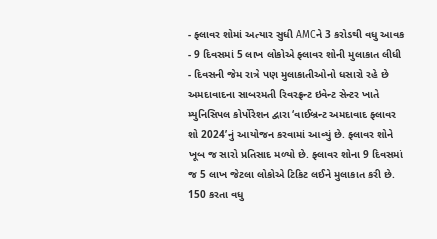- ફ્લાવર શોમાં અત્યાર સુધી AMCને 3 કરોડથી વધુ આવક
- 9 દિવસમાં 5 લાખ લોકોએ ફ્લાવર શોની મુલાકાત લીધી
- દિવસની જેમ રાત્રે પણ મુલાકાતીઓનો ધસારો રહે છે
અમદાવાદના સાબરમતી રિવરફ્રન્ટ ઇવેન્ટ સેન્ટર ખાતે મ્યુનિસિપલ કોર્પોરેશન દ્વારા ‘વાઈબ્રન્ટ અમદાવાદ ફ્લાવર શો 2024’નું આયોજન કરવામાં આવ્યું છે. ફ્લાવર શોને ખૂબ જ સારો પ્રતિસાદ મળ્યો છે. ફ્લાવર શોના 9 દિવસમાં જ 5 લાખ જેટલા લોકોએ ટિકિટ લઈને મુલાકાત કરી છે.
150 કરતા વધુ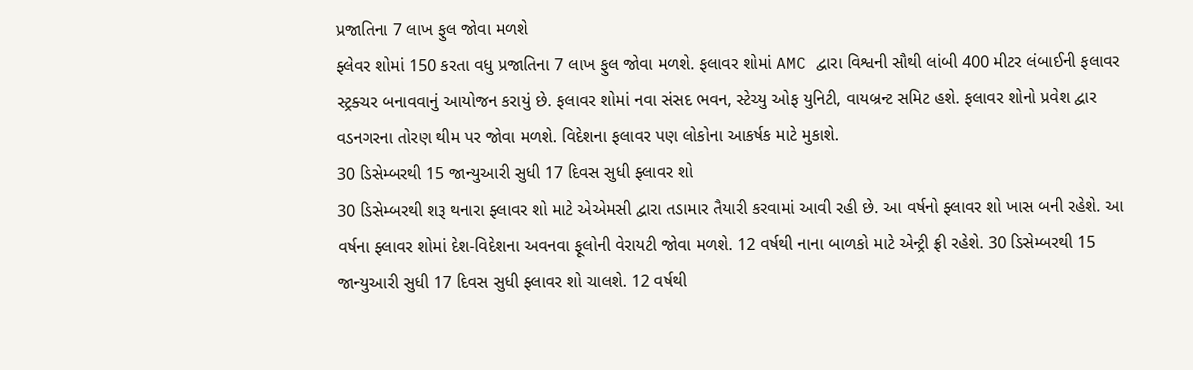પ્રજાતિના 7 લાખ ફુલ જોવા મળશે
ફ્લેવર શોમાં 150 કરતા વધુ પ્રજાતિના 7 લાખ ફુલ જોવા મળશે. ફલાવર શોમાં AMC દ્વારા વિશ્વની સૌથી લાંબી 400 મીટર લંબાઈની ફલાવર સ્ટ્રક્ચર બનાવવાનું આયોજન કરાયું છે. ફલાવર શોમાં નવા સંસદ ભવન, સ્ટેચ્યુ ઓફ યુનિટી, વાયબ્રન્ટ સમિટ હશે. ફલાવર શોનો પ્રવેશ દ્વાર વડનગરના તોરણ થીમ પર જોવા મળશે. વિદેશના ફલાવર પણ લોકોના આકર્ષક માટે મુકાશે.
30 ડિસેમ્બરથી 15 જાન્યુઆરી સુધી 17 દિવસ સુધી ફ્લાવર શો
30 ડિસેમ્બરથી શરૂ થનારા ફ્લાવર શો માટે એએમસી દ્વારા તડામાર તૈયારી કરવામાં આવી રહી છે. આ વર્ષનો ફ્લાવર શો ખાસ બની રહેશે. આ વર્ષના ફ્લાવર શોમાં દેશ-વિદેશના અવનવા ફૂલોની વેરાયટી જોવા મળશે. 12 વર્ષથી નાના બાળકો માટે એન્ટ્રી ફ્રી રહેશે. 30 ડિસેમ્બરથી 15 જાન્યુઆરી સુધી 17 દિવસ સુધી ફ્લાવર શો ચાલશે. 12 વર્ષથી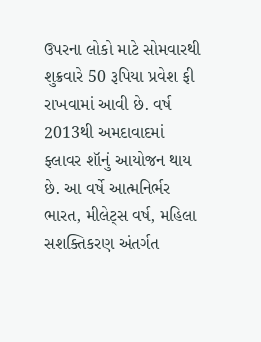ઉપરના લોકો માટે સોમવારથી શુક્રવારે 50 રૂપિયા પ્રવેશ ફી રાખવામાં આવી છે. વર્ષ 2013થી અમદાવાદમાં ફ્લાવર શૉનું આયોજન થાય છે. આ વર્ષે આત્મનિર્ભર ભારત, મીલેટ્સ વર્ષ, મહિલા સશક્તિકરણ અંતર્ગત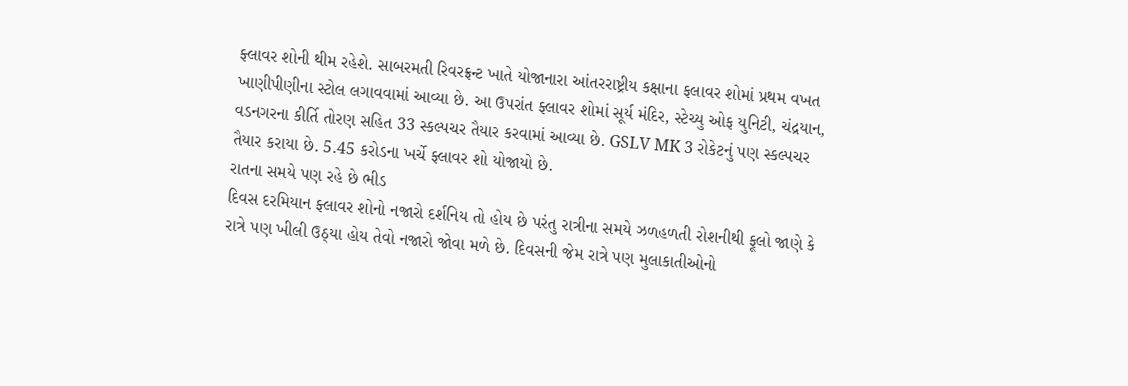ફ્લાવર શોની થીમ રહેશે. સાબરમતી રિવરફ્રન્ટ ખાતે યોજાનારા આંતરરાષ્ટ્રીય કક્ષાના ફલાવર શોમાં પ્રથમ વખત ખાણીપીણીના સ્ટોલ લગાવવામાં આવ્યા છે. આ ઉપરાંત ફ્લાવર શોમાં સૂર્ય મંદિર, સ્ટેચ્યુ ઓફ યુનિટી, ચંદ્રયાન, વડનગરના કીર્તિ તોરણ સહિત 33 સ્કલ્પચર તૈયાર કરવામાં આવ્યા છે. GSLV MK 3 રોકેટનું પણ સ્કલ્પચર તૈયાર કરાયા છે. 5.45 કરોડના ખર્ચે ફ્લાવર શો યોજાયો છે.
રાતના સમયે પણ રહે છે ભીડ
દિવસ દરમિયાન ફ્લાવર શોનો નજારો દર્શનિય તો હોય છે પરંતુ રાત્રીના સમયે ઝળહળતી રોશનીથી ફૂલો જાણે કે રાત્રે પણ ખીલી ઉઠ્યા હોય તેવો નજારો જોવા મળે છે. દિવસની જેમ રાત્રે પણ મુલાકાતીઓનો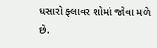ધસારો ફ્લાવર શોમાં જોવા મળે છે.